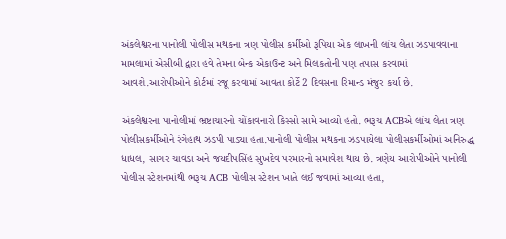અંકલેશ્વરના પાનોલી પોલીસ મથકના ત્રણ પોલીસ કર્મીઓ રૂપિયા એક લાખની લાંચ લેતા ઝડપાવવાના મામલામાં એસીબી દ્વારા હવે તેમના બેન્ક એકાઉન્ટ અને મિલકતોની પણ તપાસ કરવામાં આવશે.આરોપીઓને કોર્ટમાં રજૂ કરવામાં આવતા કોર્ટે 2 દિવસના રિમાન્ડ મંજુર કર્યા છે.

અંકલેશ્વરના પાનોલીમાં ભ્રષ્ટાચારનો ચોંકાવનારો કિસ્સો સામે આવ્યો હતો. ભરૂચ ACBએ લાંચ લેતા ત્રણ પોલીસકર્મીઓને રંગેહાથ ઝડપી પાડ્યા હતા.પાનોલી પોલીસ મથકના ઝડપાયેલા પોલીસકર્મીઓમાં અનિરુદ્ધ ધાધલ, સાગર ચાવડા અને જયદીપસિંહ સુખદેવ પરમારનો સમાવેશ થાય છે. ત્રણેય આરોપીઓને પાનોલી પોલીસ સ્ટેશનમાંથી ભરૂચ ACB પોલીસ સ્ટેશન ખાતે લઈ જવામાં આવ્યા હતા,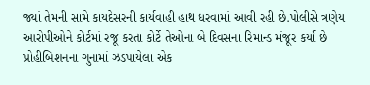જ્યાં તેમની સામે કાયદેસરની કાર્યવાહી હાથ ધરવામાં આવી રહી છે.પોલીસે ત્રણેય આરોપીઓને કોર્ટમાં રજૂ કરતા કોર્ટે તેઓના બે દિવસના રિમાન્ડ મંજૂર કર્યા છે પ્રોહીબિશનના ગુનામાં ઝડપાયેલા એક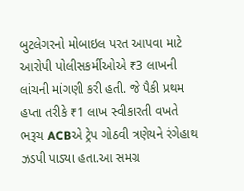બુટલેગરનો મોબાઇલ પરત આપવા માટે આરોપી પોલીસકર્મીઓએ ₹3 લાખની લાંચની માંગણી કરી હતી. જે પૈકી પ્રથમ હપ્તા તરીકે ₹1 લાખ સ્વીકારતી વખતે ભરૂચ ACBએ ટ્રેપ ગોઠવી ત્રણેયને રંગેહાથ ઝડપી પાડ્યા હતા.આ સમગ્ર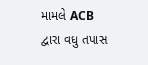મામલે ACB દ્વારા વધુ તપાસ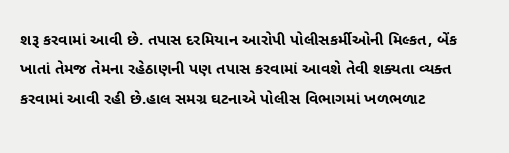શરૂ કરવામાં આવી છે. તપાસ દરમિયાન આરોપી પોલીસકર્મીઓની મિલ્કત, બેંક ખાતાં તેમજ તેમના રહેઠાણની પણ તપાસ કરવામાં આવશે તેવી શક્યતા વ્યક્ત કરવામાં આવી રહી છે.હાલ સમગ્ર ઘટનાએ પોલીસ વિભાગમાં ખળભળાટ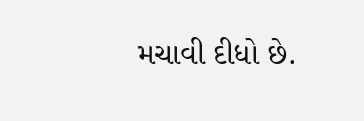મચાવી દીધો છે.